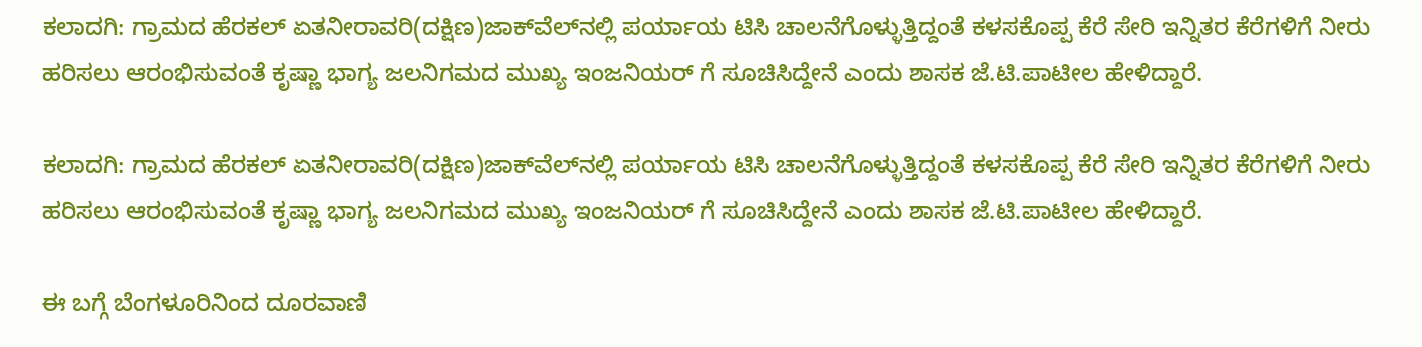ಕಲಾದಗಿ: ಗ್ರಾಮದ ಹೆರಕಲ್ ಏತನೀರಾವರಿ(ದಕ್ಷಿಣ)ಜಾಕ್‍ವೆಲ್‍ನಲ್ಲಿ ಪರ್ಯಾಯ ಟಿಸಿ ಚಾಲನೆಗೊಳ್ಳುತ್ತಿದ್ದಂತೆ ಕಳಸಕೊಪ್ಪ ಕೆರೆ ಸೇರಿ ಇನ್ನಿತರ ಕೆರೆಗಳಿಗೆ ನೀರು ಹರಿಸಲು ಆರಂಭಿಸುವಂತೆ ಕೃಷ್ಣಾ ಭಾಗ್ಯ ಜಲನಿಗಮದ ಮುಖ್ಯ ಇಂಜನಿಯರ್ ಗೆ ಸೂಚಿಸಿದ್ದೇನೆ ಎಂದು ಶಾಸಕ ಜೆ.ಟಿ.ಪಾಟೀಲ ಹೇಳಿದ್ದಾರೆ.

ಕಲಾದಗಿ: ಗ್ರಾಮದ ಹೆರಕಲ್ ಏತನೀರಾವರಿ(ದಕ್ಷಿಣ)ಜಾಕ್‍ವೆಲ್‍ನಲ್ಲಿ ಪರ್ಯಾಯ ಟಿಸಿ ಚಾಲನೆಗೊಳ್ಳುತ್ತಿದ್ದಂತೆ ಕಳಸಕೊಪ್ಪ ಕೆರೆ ಸೇರಿ ಇನ್ನಿತರ ಕೆರೆಗಳಿಗೆ ನೀರು ಹರಿಸಲು ಆರಂಭಿಸುವಂತೆ ಕೃಷ್ಣಾ ಭಾಗ್ಯ ಜಲನಿಗಮದ ಮುಖ್ಯ ಇಂಜನಿಯರ್ ಗೆ ಸೂಚಿಸಿದ್ದೇನೆ ಎಂದು ಶಾಸಕ ಜೆ.ಟಿ.ಪಾಟೀಲ ಹೇಳಿದ್ದಾರೆ.

ಈ ಬಗ್ಗೆ ಬೆಂಗಳೂರಿನಿಂದ ದೂರವಾಣಿ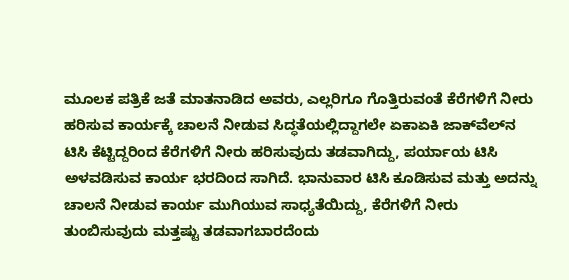ಮೂಲಕ ಪತ್ರಿಕೆ ಜತೆ ಮಾತನಾಡಿದ ಅವರು, ಎಲ್ಲರಿಗೂ ಗೊತ್ತಿರುವಂತೆ ಕೆರೆಗಳಿಗೆ ನೀರು ಹರಿಸುವ ಕಾರ್ಯಕ್ಕೆ ಚಾಲನೆ ನೀಡುವ ಸಿದ್ಧತೆಯಲ್ಲಿದ್ದಾಗಲೇ ಏಕಾಏಕಿ ಜಾಕ್‍ವೆಲ್‍ನ ಟಿಸಿ ಕೆಟ್ಟಿದ್ದರಿಂದ ಕೆರೆಗಳಿಗೆ ನೀರು ಹರಿಸುವುದು ತಡವಾಗಿದ್ದು, ಪರ್ಯಾಯ ಟಿಸಿ ಅಳವಡಿಸುವ ಕಾರ್ಯ ಭರದಿಂದ ಸಾಗಿದೆ. ಭಾನುವಾರ ಟಿಸಿ ಕೂಡಿಸುವ ಮತ್ತು ಅದನ್ನು ಚಾಲನೆ ನೀಡುವ ಕಾರ್ಯ ಮುಗಿಯುವ ಸಾಧ್ಯತೆಯಿದ್ದು, ಕೆರೆಗಳಿಗೆ ನೀರು ತುಂಬಿಸುವುದು ಮತ್ತಷ್ಟು ತಡವಾಗಬಾರದೆಂದು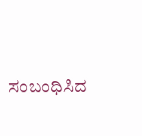ಸಂಬಂಧಿಸಿದ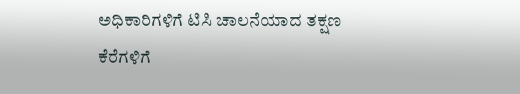ಅಧಿಕಾರಿಗಳಿಗೆ ಟಿಸಿ ಚಾಲನೆಯಾದ ತಕ್ಷಣ ಕೆರೆಗಳಿಗೆ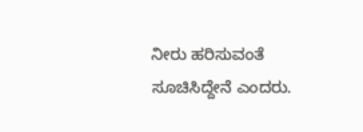ನೀರು ಹರಿಸುವಂತೆ ಸೂಚಿಸಿದ್ದೇನೆ ಎಂದರು.